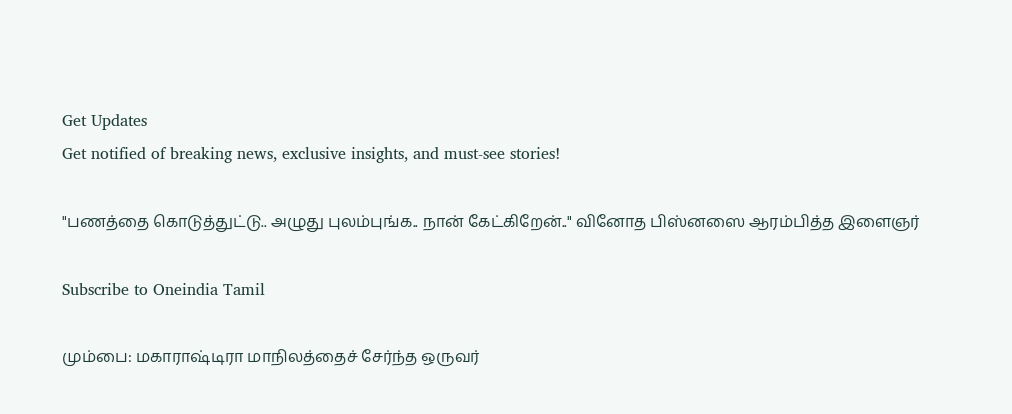Get Updates
Get notified of breaking news, exclusive insights, and must-see stories!

"பணத்தை கொடுத்துட்டு.. அழுது புலம்புங்க.. நான் கேட்கிறேன்.." வினோத பிஸ்னஸை ஆரம்பித்த இளைஞர்

Subscribe to Oneindia Tamil

மும்பை: மகாராஷ்டிரா மாநிலத்தைச் சேர்ந்த ஒருவர்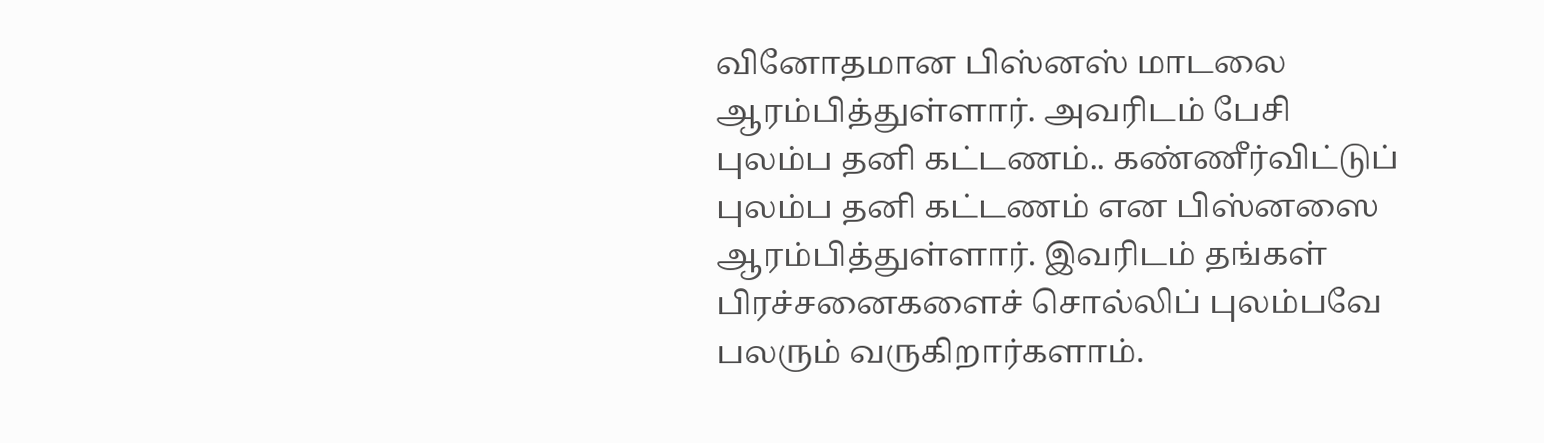வினோதமான பிஸ்னஸ் மாடலை ஆரம்பித்துள்ளார். அவரிடம் பேசி புலம்ப தனி கட்டணம்.. கண்ணீர்விட்டுப் புலம்ப தனி கட்டணம் என பிஸ்னஸை ஆரம்பித்துள்ளார். இவரிடம் தங்கள் பிரச்சனைகளைச் சொல்லிப் புலம்பவே பலரும் வருகிறார்களாம்.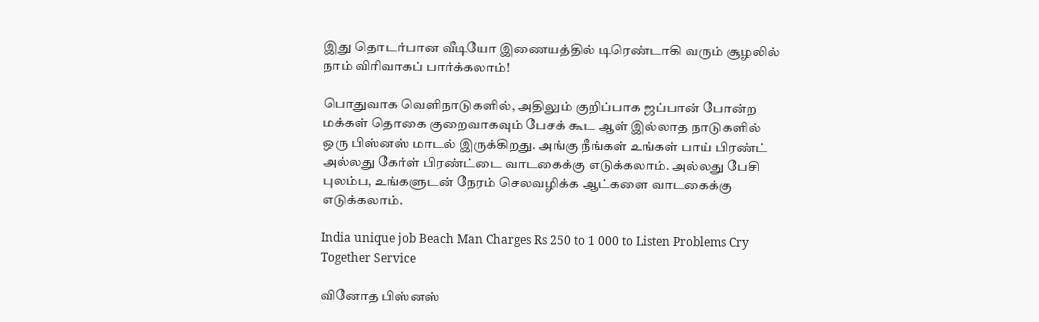இது தொடர்பான வீடியோ இணையத்தில் டிரெண்டாகி வரும் சூழலில் நாம் விரிவாகப் பார்க்கலாம்!

பொதுவாக வெளிநாடுகளில், அதிலும் குறிப்பாக ஜப்பான் போன்ற மக்கள் தொகை குறைவாகவும் பேசக் கூட ஆள் இல்லாத நாடுகளில் ஒரு பிஸ்னஸ் மாடல் இருக்கிறது. அங்கு நீங்கள் உங்கள் பாய் பிரண்ட் அல்லது கேர்ள் பிரண்ட்டை வாடகைக்கு எடுக்கலாம். அல்லது பேசி புலம்ப, உங்களுடன் நேரம் செலவழிக்க ஆட்களை வாடகைக்கு எடுக்கலாம்.

India unique job Beach Man Charges Rs 250 to 1 000 to Listen Problems Cry Together Service

வினோத பிஸ்னஸ்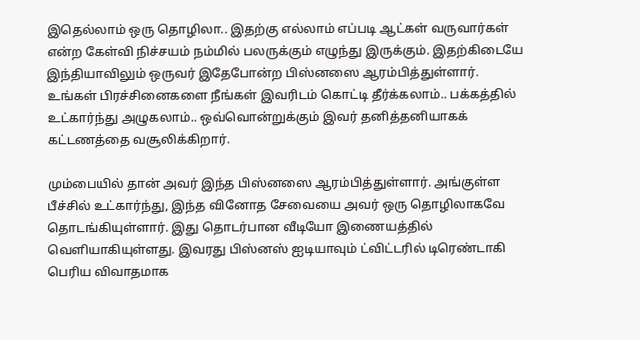இதெல்லாம் ஒரு தொழிலா.. இதற்கு எல்லாம் எப்படி ஆட்கள் வருவார்கள் என்ற கேள்வி நிச்சயம் நம்மில் பலருக்கும் எழுந்து இருக்கும். இதற்கிடையே இந்தியாவிலும் ஒருவர் இதேபோன்ற பிஸ்னஸை ஆரம்பித்துள்ளார். உங்கள் பிரச்சினைகளை நீங்கள் இவரிடம் கொட்டி தீர்க்கலாம்.. பக்கத்தில் உட்கார்ந்து அழுகலாம்.. ஒவ்வொன்றுக்கும் இவர் தனித்தனியாகக் கட்டணத்தை வசூலிக்கிறார்.

மும்பையில் தான் அவர் இந்த பிஸ்னஸை ஆரம்பித்துள்ளார். அங்குள்ள பீச்சில் உட்கார்ந்து, இந்த வினோத சேவையை அவர் ஒரு தொழிலாகவே தொடங்கியுள்ளார். இது தொடர்பான வீடியோ இணையத்தில் வெளியாகியுள்ளது. இவரது பிஸ்னஸ் ஐடியாவும் ட்விட்டரில் டிரெண்டாகி பெரிய விவாதமாக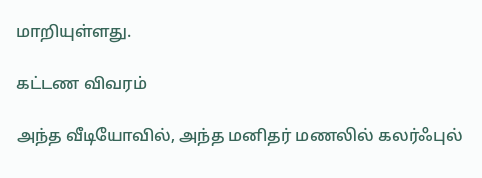மாறியுள்ளது.

கட்டண விவரம்

அந்த வீடியோவில், அந்த மனிதர் மணலில் கலர்ஃபுல்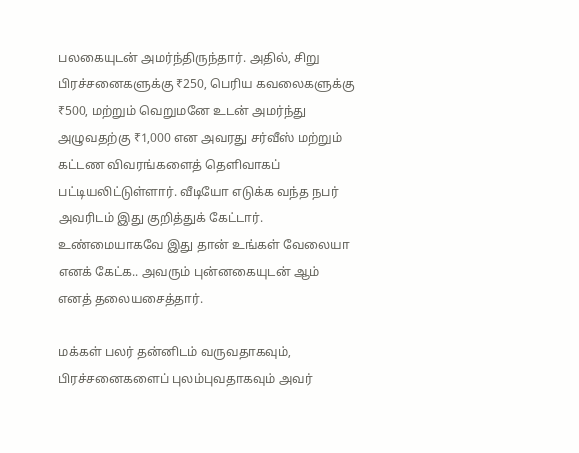பலகையுடன் அமர்ந்திருந்தார். அதில், சிறு பிரச்சனைகளுக்கு ₹250, பெரிய கவலைகளுக்கு ₹500, மற்றும் வெறுமனே உடன் அமர்ந்து அழுவதற்கு ₹1,000 என அவரது சர்வீஸ் மற்றும் கட்டண விவரங்களைத் தெளிவாகப் பட்டியலிட்டுள்ளார். வீடியோ எடுக்க வந்த நபர் அவரிடம் இது குறித்துக் கேட்டார். உண்மையாகவே இது தான் உங்கள் வேலையா எனக் கேட்க.. அவரும் புன்னகையுடன் ஆம் எனத் தலையசைத்தார்.

மக்கள் பலர் தன்னிடம் வருவதாகவும், பிரச்சனைகளைப் புலம்புவதாகவும் அவர்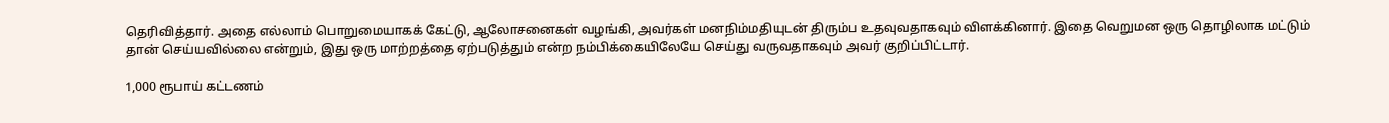தெரிவித்தார். அதை எல்லாம் பொறுமையாகக் கேட்டு, ஆலோசனைகள் வழங்கி, அவர்கள் மனநிம்மதியுடன் திரும்ப உதவுவதாகவும் விளக்கினார். இதை வெறுமன ஒரு தொழிலாக மட்டும் தான் செய்யவில்லை என்றும், இது ஒரு மாற்றத்தை ஏற்படுத்தும் என்ற நம்பிக்கையிலேயே செய்து வருவதாகவும் அவர் குறிப்பிட்டார்.

1,000 ரூபாய் கட்டணம்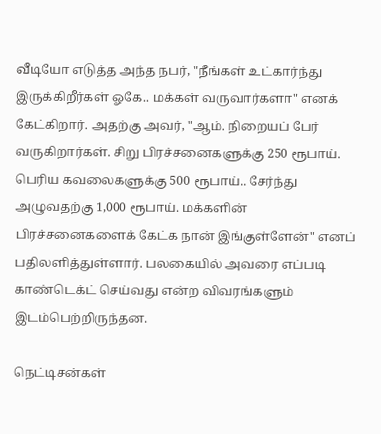வீடியோ எடுத்த அந்த நபர், "நீங்கள் உட்கார்ந்து இருக்கிறீர்கள் ஓகே.. மக்கள் வருவார்களா" எனக் கேட்கிறார். அதற்கு அவர், "ஆம். நிறையப் பேர் வருகிறார்கள். சிறு பிரச்சனைகளுக்கு 250 ரூபாய். பெரிய கவலைகளுக்கு 500 ரூபாய்.. சேர்ந்து அழுவதற்கு 1,000 ரூபாய். மக்களின் பிரச்சனைகளைக் கேட்க நான் இங்குள்ளேன்" எனப் பதிலளித்துள்ளார். பலகையில் அவரை எப்படி காண்டெக்ட் செய்வது என்ற விவரங்களும் இடம்பெற்றிருந்தன.

நெட்டிசன்கள்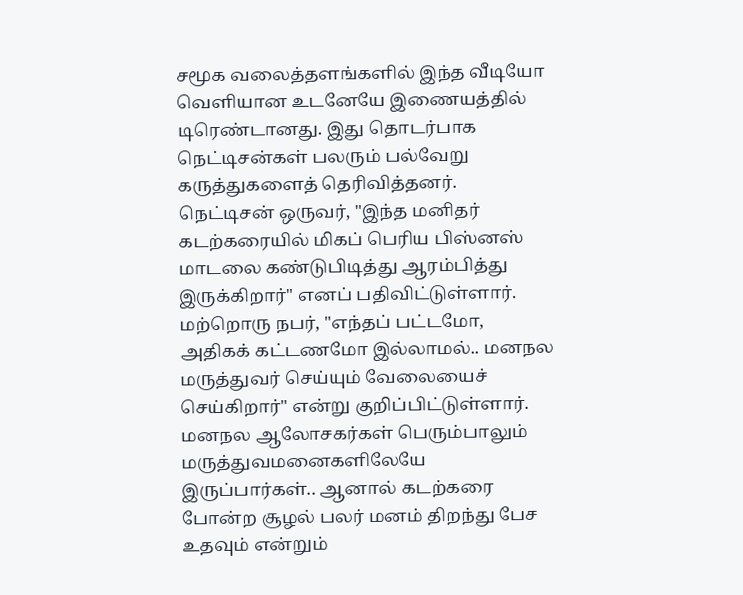சமூக வலைத்தளங்களில் இந்த வீடியோ வெளியான உடனேயே இணையத்தில் டிரெண்டானது. இது தொடர்பாக நெட்டிசன்கள் பலரும் பல்வேறு கருத்துகளைத் தெரிவித்தனர். நெட்டிசன் ஒருவர், "இந்த மனிதர் கடற்கரையில் மிகப் பெரிய பிஸ்னஸ் மாடலை கண்டுபிடித்து ஆரம்பித்து இருக்கிறார்" எனப் பதிவிட்டுள்ளார். மற்றொரு நபர், "எந்தப் பட்டமோ, அதிகக் கட்டணமோ இல்லாமல்.. மனநல மருத்துவர் செய்யும் வேலையைச் செய்கிறார்" என்று குறிப்பிட்டுள்ளார். மனநல ஆலோசகர்கள் பெரும்பாலும் மருத்துவமனைகளிலேயே இருப்பார்கள்.. ஆனால் கடற்கரை போன்ற சூழல் பலர் மனம் திறந்து பேச உதவும் என்றும்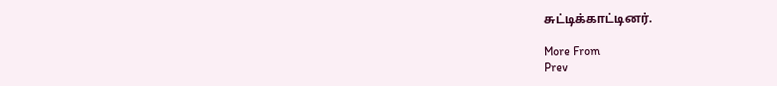சுட்டிக்காட்டினர்.

More From
Prev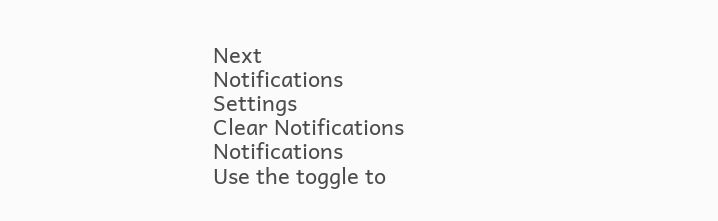Next
Notifications
Settings
Clear Notifications
Notifications
Use the toggle to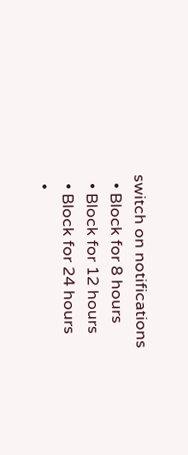switch on notifications
  • Block for 8 hours
  • Block for 12 hours
  • Block for 24 hours
  •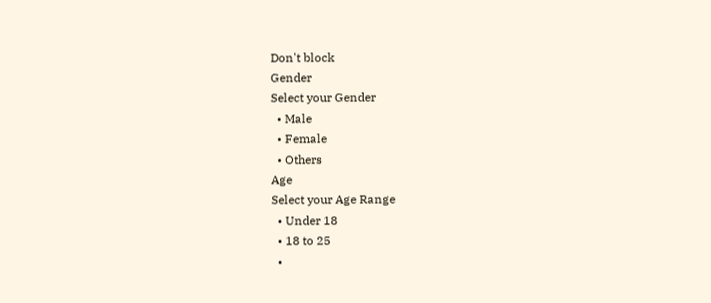Don't block
Gender
Select your Gender
  • Male
  • Female
  • Others
Age
Select your Age Range
  • Under 18
  • 18 to 25
  •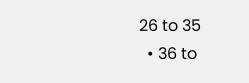26 to 35
  • 36 to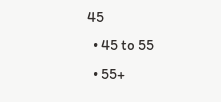45
  • 45 to 55
  • 55+